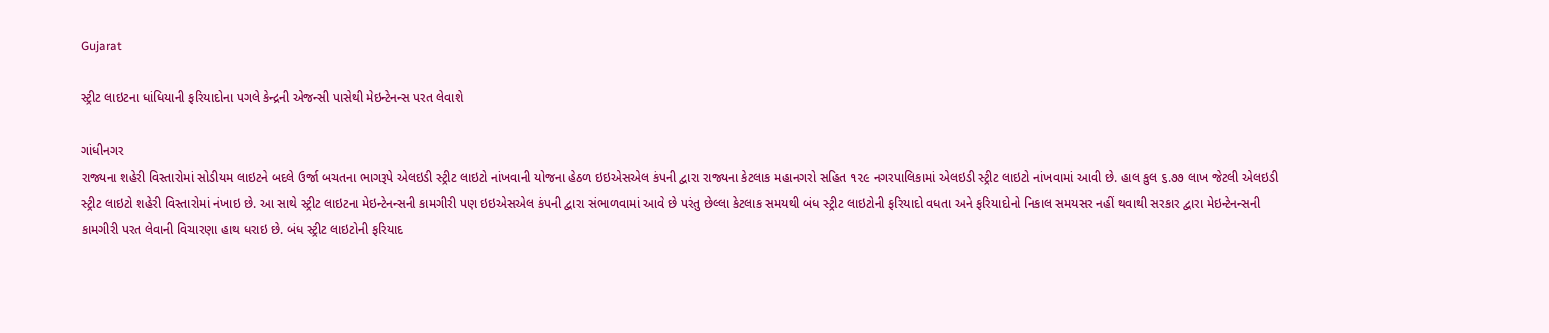Gujarat

સ્ટ્રીટ લાઇટના ધાંધિયાની ફરિયાદોના પગલે કેન્દ્રની એજન્સી પાસેથી મેઇન્ટેનન્સ પરત લેવાશે

ગાંધીનગર
રાજ્યના શહેરી વિસ્તારોમાં સોડીયમ લાઇટને બદલે ઉર્જા બચતના ભાગરૂપે એલઇડી સ્ટ્રીટ લાઇટો નાંખવાની યોજના હેઠળ ઇઇએસએલ કંપની દ્વારા રાજ્યના કેટલાક મહાનગરો સહિત ૧૨૯ નગરપાલિકામાં એલઇડી સ્ટ્રીટ લાઇટો નાંખવામાં આવી છે. હાલ કુલ ૬.૭૭ લાખ જેટલી એલઇડી સ્ટ્રીટ લાઇટો શહેરી વિસ્તારોમાં નંખાઇ છે. આ સાથે સ્ટ્રીટ લાઇટના મેઇન્ટેનન્સની કામગીરી પણ ઇઇએસએલ કંપની દ્વારા સંભાળવામાં આવે છે પરંતુ છેલ્લા કેટલાક સમયથી બંધ સ્ટ્રીટ લાઇટોની ફરિયાદો વધતા અને ફરિયાદોનો નિકાલ સમયસર નહીં થવાથી સરકાર દ્વારા મેઇન્ટેનન્સની કામગીરી પરત લેવાની વિચારણા હાથ ધરાઇ છે. બંધ સ્ટ્રીટ લાઇટોની ફરિયાદ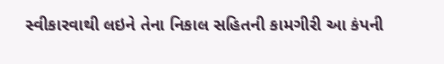સ્વીકારવાથી લઇને તેના નિકાલ સહિતની કામગીરી આ કંપની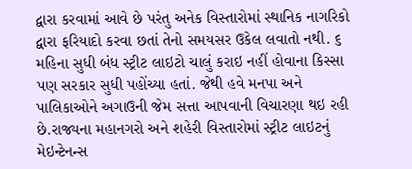દ્વારા કરવામાં આવે છે પરંતુ અનેક વિસ્તારોમાં સ્થાનિક નાગરિકો દ્વારા ફરિયાદો કરવા છતાં તેનો સમયસર ઉકેલ લવાતો નથી. ૬ મહિના સુધી બંધ સ્ટ્રીટ લાઇટો ચાલું કરાઇ નહીં હોવાના કિસ્સા પણ સરકાર સુધી પહોંચ્યા હતાં. જેથી હવે મનપા અને પાલિકાઓને અગાઉની જેમ સત્તા આપવાની વિચારણા થઇ રહી છે.રાજ્યના મહાનગરો અને શહેરી વિસ્તારોમાં સ્ટ્રીટ લાઇટનું મેઇન્ટેનન્સ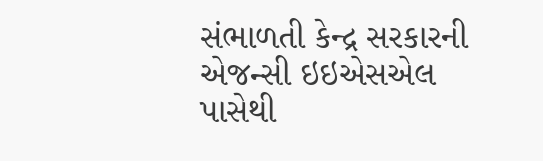સંભાળતી કેન્દ્ર સરકારની એજન્સી ઇઇએસએલ પાસેથી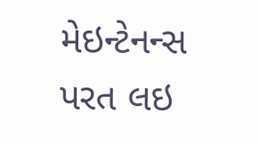મેઇન્ટેનન્સ પરત લઇ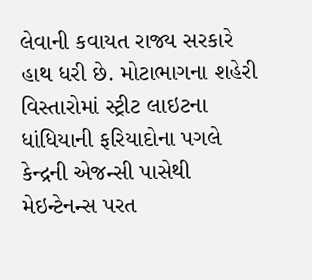લેવાની કવાયત રાજ્ય સરકારે હાથ ધરી છે. મોટાભાગના શહેરી વિસ્તારોમાં સ્ટ્રીટ લાઇટના ધાંધિયાની ફરિયાદોના પગલે કેન્દ્રની એજન્સી પાસેથી મેઇન્ટેનન્સ પરત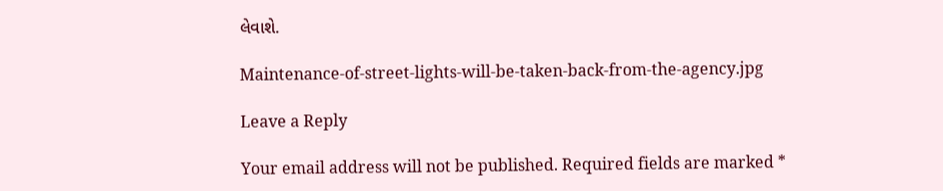લેવાશે.

Maintenance-of-street-lights-will-be-taken-back-from-the-agency.jpg

Leave a Reply

Your email address will not be published. Required fields are marked *